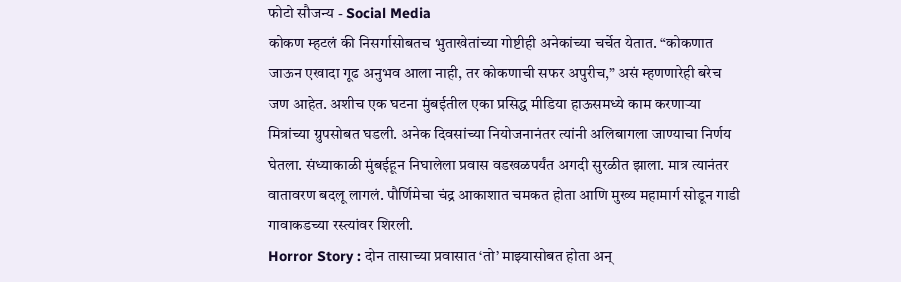फोटो सौजन्य - Social Media
कोकण म्हटलं की निसर्गासोबतच भुताखेतांच्या गोष्टीही अनेकांच्या चर्चेत येतात. “कोकणात जाऊन एखादा गूढ अनुभव आला नाही, तर कोकणाची सफर अपुरीच,” असं म्हणणारेही बरेच जण आहेत. अशीच एक घटना मुंबईतील एका प्रसिद्ध मीडिया हाऊसमध्ये काम करणाऱ्या मित्रांच्या ग्रुपसोबत घडली. अनेक दिवसांच्या नियोजनानंतर त्यांनी अलिबागला जाण्याचा निर्णय घेतला. संध्याकाळी मुंबईहून निघालेला प्रवास वडखळपर्यंत अगदी सुरळीत झाला. मात्र त्यानंतर वातावरण बदलू लागलं. पौर्णिमेचा चंद्र आकाशात चमकत होता आणि मुख्य महामार्ग सोडून गाडी गावाकडच्या रस्त्यांवर शिरली.
Horror Story : दोन तासाच्या प्रवासात ‘तो’ माझ्यासोबत होता अन्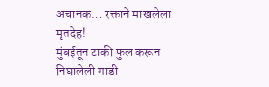अचानक… रक्ताने माखलेला मृतदेह!
मुंबईतून टाकी फुल करून निघालेली गाडी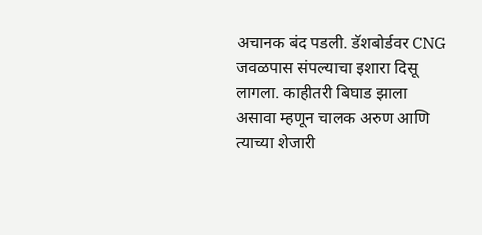अचानक बंद पडली. डॅशबोर्डवर CNG जवळपास संपल्याचा इशारा दिसू लागला. काहीतरी बिघाड झाला असावा म्हणून चालक अरुण आणि त्याच्या शेजारी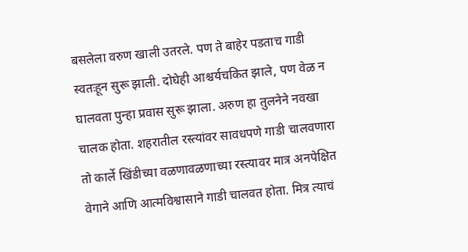बसलेला वरुण खाली उतरले. पण ते बाहेर पडताच गाडी स्वतःहून सुरू झाली. दोघेही आश्चर्यचकित झाले, पण वेळ न घालवता पुन्हा प्रवास सुरू झाला. अरुण हा तुलनेने नवखा चालक होता. शहरातील रस्त्यांवर सावधपणे गाडी चालवणारा तो कार्ले खिंडीच्या वळणावळणाच्या रस्त्यावर मात्र अनपेक्षित वेगाने आणि आत्मविश्वासाने गाडी चालवत होता. मित्र त्याचं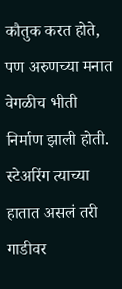कौतुक करत होते, पण अरुणच्या मनात वेगळीच भीती निर्माण झाली होती. स्टेअरिंग त्याच्या हातात असलं तरी गाडीवर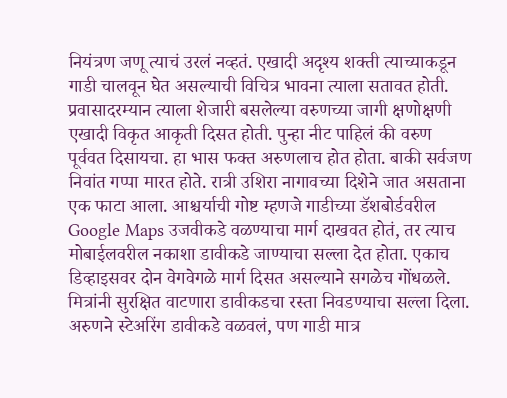नियंत्रण जणू त्याचं उरलं नव्हतं. एखादी अदृश्य शक्ती त्याच्याकडून गाडी चालवून घेत असल्याची विचित्र भावना त्याला सतावत होती.
प्रवासादरम्यान त्याला शेजारी बसलेल्या वरुणच्या जागी क्षणोक्षणी एखादी विकृत आकृती दिसत होती. पुन्हा नीट पाहिलं की वरुण पूर्ववत दिसायचा. हा भास फक्त अरुणलाच होत होता. बाकी सर्वजण निवांत गप्पा मारत होते. रात्री उशिरा नागावच्या दिशेने जात असताना एक फाटा आला. आश्चर्याची गोष्ट म्हणजे गाडीच्या डॅशबोर्डवरील Google Maps उजवीकडे वळण्याचा मार्ग दाखवत होतं, तर त्याच मोबाईलवरील नकाशा डावीकडे जाण्याचा सल्ला देत होता. एकाच डिव्हाइसवर दोन वेगवेगळे मार्ग दिसत असल्याने सगळेच गोंधळले.
मित्रांनी सुरक्षित वाटणारा डावीकडचा रस्ता निवडण्याचा सल्ला दिला. अरुणने स्टेअरिंग डावीकडे वळवलं, पण गाडी मात्र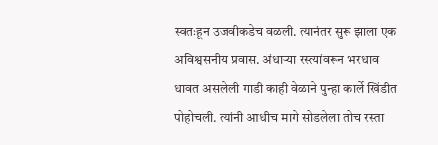स्वतःहून उजवीकडेच वळली. त्यानंतर सुरू झाला एक अविश्वसनीय प्रवास. अंधाऱ्या रस्त्यांवरून भरधाव धावत असलेली गाडी काही वेळाने पुन्हा कार्ले खिंडीत पोहोचली. त्यांनी आधीच मागे सोडलेला तोच रस्ता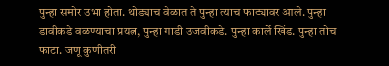पुन्हा समोर उभा होता. थोड्याच वेळात ते पुन्हा त्याच फाट्यावर आले. पुन्हा डावीकडे वळण्याचा प्रयत्न, पुन्हा गाडी उजवीकडे. पुन्हा कार्ले खिंड. पुन्हा तोच फाटा. जणू कुणीतरी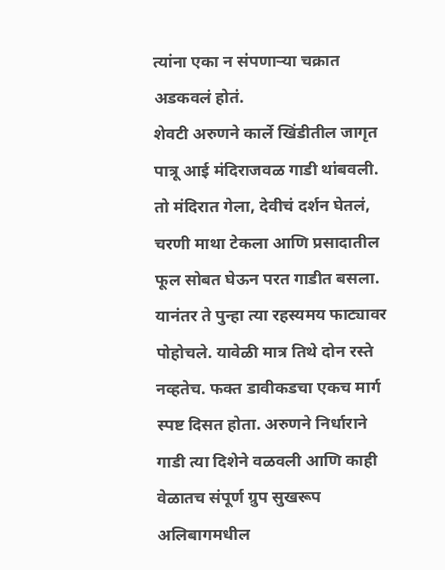त्यांना एका न संपणाऱ्या चक्रात अडकवलं होतं.
शेवटी अरुणने कार्ले खिंडीतील जागृत पात्रू आई मंदिराजवळ गाडी थांबवली. तो मंदिरात गेला, देवीचं दर्शन घेतलं, चरणी माथा टेकला आणि प्रसादातील फूल सोबत घेऊन परत गाडीत बसला. यानंतर ते पुन्हा त्या रहस्यमय फाट्यावर पोहोचले. यावेळी मात्र तिथे दोन रस्ते नव्हतेच. फक्त डावीकडचा एकच मार्ग स्पष्ट दिसत होता. अरुणने निर्धाराने गाडी त्या दिशेने वळवली आणि काही वेळातच संपूर्ण ग्रुप सुखरूप अलिबागमधील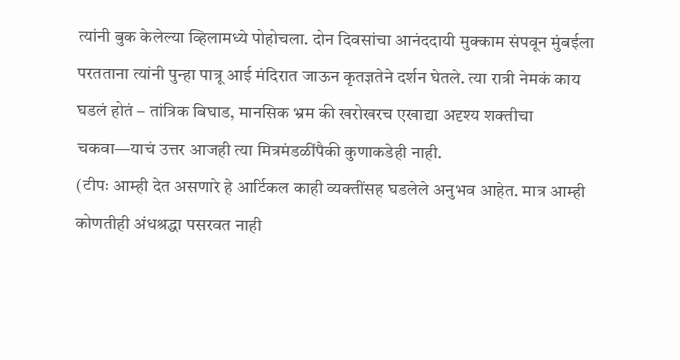त्यांनी बुक केलेल्या व्हिलामध्ये पोहोचला. दोन दिवसांचा आनंददायी मुक्काम संपवून मुंबईला परतताना त्यांनी पुन्हा पात्रू आई मंदिरात जाऊन कृतज्ञतेने दर्शन घेतले. त्या रात्री नेमकं काय घडलं होतं – तांत्रिक बिघाड, मानसिक भ्रम की खरोखरच एखाद्या अदृश्य शक्तीचा चकवा—याचं उत्तर आजही त्या मित्रमंडळींपैकी कुणाकडेही नाही.
(टीपः आम्ही देत असणारे हे आर्टिकल काही व्यक्तींसह घडलेले अनुभव आहेत. मात्र आम्ही कोणतीही अंधश्रद्धा पसरवत नाही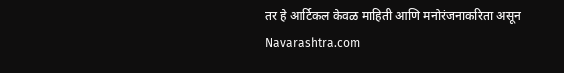तर हे आर्टिकल केवळ माहिती आणि मनोरंजनाकरिता असून Navarashtra.com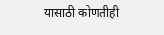यासाठी कोणतीही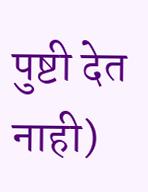पुष्टी देत नाही)